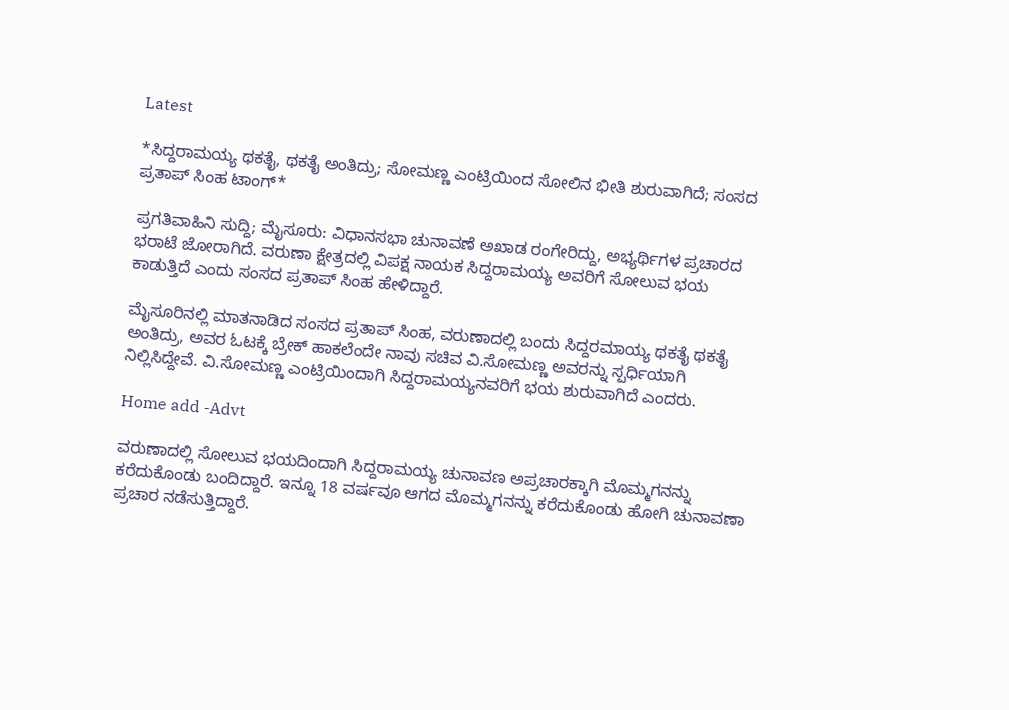Latest

*ಸಿದ್ದರಾಮಯ್ಯ ಥಕತೈ, ಥಕತೈ ಅಂತಿದ್ರು; ಸೋಮಣ್ಣ ಎಂಟ್ರಿಯಿಂದ ಸೋಲಿನ ಭೀತಿ ಶುರುವಾಗಿದೆ; ಸಂಸದ ಪ್ರತಾಪ್ ಸಿಂಹ ಟಾಂಗ್*

ಪ್ರಗತಿವಾಹಿನಿ ಸುದ್ದಿ; ಮೈಸೂರು: ವಿಧಾನಸಭಾ ಚುನಾವಣೆ ಅಖಾಡ ರಂಗೇರಿದ್ದು, ಅಭ್ಯರ್ಥಿಗಳ ಪ್ರಚಾರದ ಭರಾಟೆ ಜೋರಾಗಿದೆ. ವರುಣಾ ಕ್ಷೇತ್ರದಲ್ಲಿ ವಿಪಕ್ಷ ನಾಯಕ ಸಿದ್ದರಾಮಯ್ಯ ಅವರಿಗೆ ಸೋಲುವ ಭಯ ಕಾಡುತ್ತಿದೆ ಎಂದು ಸಂಸದ ಪ್ರತಾಪ್ ಸಿಂಹ ಹೇಳಿದ್ದಾರೆ.

ಮೈಸೂರಿನಲ್ಲಿ ಮಾತನಾಡಿದ ಸಂಸದ ಪ್ರತಾಪ್ ಸಿಂಹ, ವರುಣಾದಲ್ಲಿ ಬಂದು ಸಿದ್ದರಮಾಯ್ಯ ಥಕತೈ ಥಕತೈ ಅಂತಿದ್ರು, ಅವರ ಓಟಕ್ಕೆ ಬ್ರೇಕ್ ಹಾಕಲೆಂದೇ ನಾವು ಸಚಿವ ವಿ.ಸೋಮಣ್ಣ ಅವರನ್ನು ಸ್ಪರ್ಧಿಯಾಗಿ ನಿಲ್ಲಿಸಿದ್ದೇವೆ. ವಿ.ಸೋಮಣ್ಣ ಎಂಟ್ರಿಯಿಂದಾಗಿ ಸಿದ್ದರಾಮಯ್ಯನವರಿಗೆ ಭಯ ಶುರುವಾಗಿದೆ ಎಂದರು.

Home add -Advt

ವರುಣಾದಲ್ಲಿ ಸೋಲುವ ಭಯದಿಂದಾಗಿ ಸಿದ್ದರಾಮಯ್ಯ ಚುನಾವಣ ಅಪ್ರಚಾರಕ್ಕಾಗಿ ಮೊಮ್ಮಗನನ್ನು ಕರೆದುಕೊಂಡು ಬಂದಿದ್ದಾರೆ. ಇನ್ನೂ 18 ವರ್ಷವೂ ಆಗದ ಮೊಮ್ಮಗನನ್ನು ಕರೆದುಕೊಂಡು ಹೋಗಿ ಚುನಾವಣಾ ಪ್ರಚಾರ ನಡೆಸುತ್ತಿದ್ದಾರೆ.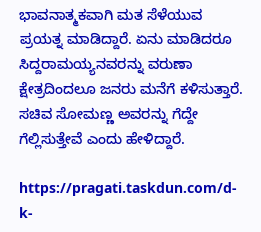ಭಾವನಾತ್ಮಕವಾಗಿ ಮತ ಸೆಳೆಯುವ ಪ್ರಯತ್ನ ಮಾಡಿದ್ದಾರೆ. ಏನು ಮಾಡಿದರೂ ಸಿದ್ದರಾಮಯ್ಯನವರನ್ನು ವರುಣಾ ಕ್ಷೇತ್ರದಿಂದಲೂ ಜನರು ಮನೆಗೆ ಕಳಿಸುತ್ತಾರೆ. ಸಚಿವ ಸೋಮಣ್ಣ ಅವರನ್ನು ಗೆದ್ದೇ ಗೆಲ್ಲಿಸುತ್ತೇವೆ ಎಂದು ಹೇಳಿದ್ದಾರೆ.

https://pragati.taskdun.com/d-k-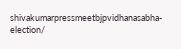shivakumarpressmeetbjpvidhanasabha-election/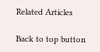Related Articles

Back to top button